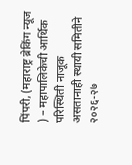पिंपरी, (महाराष्ट्र ब्रेकिंग न्यूज ) – महापालिकेची आर्थिक परिस्थिती नाजूक असतानाही स्थायी समितीने २०२६-२७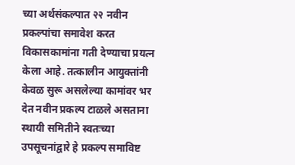च्या अर्थसंकल्पात २२ नवीन प्रकल्पांचा समावेश करत विकासकामांना गती देण्याचा प्रयत्न केला आहे. तत्कालीन आयुक्तांनी केवळ सुरू असलेल्या कामांवर भर देत नवीन प्रकल्प टाळले असताना स्थायी समितीने स्वतःच्या उपसूचनांद्वारे हे प्रकल्प समाविष्ट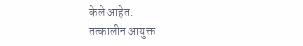केले आहेत.
तत्कालीन आयुक्त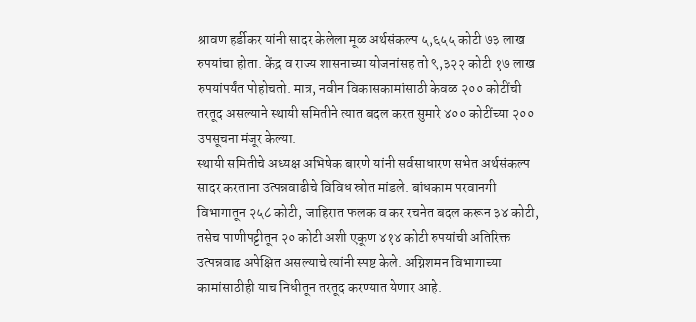श्रावण हर्डीकर यांनी सादर केलेला मूळ अर्थसंकल्प ५,६५५ कोटी ७३ लाख रुपयांचा होता. केंद्र व राज्य शासनाच्या योजनांसह तो ९,३२२ कोटी १७ लाख रुपयांपर्यंत पोहोचतो. मात्र, नवीन विकासकामांसाठी केवळ २०० कोटींची तरतूद असल्याने स्थायी समितीने त्यात बदल करत सुमारे ४०० कोटींच्या २०० उपसूचना मंजूर केल्या.
स्थायी समितीचे अध्यक्ष अभिषेक बारणे यांनी सर्वसाधारण सभेत अर्थसंकल्प सादर करताना उत्पन्नवाढीचे विविध स्रोत मांडले. बांधकाम परवानगी विभागातून २५८ कोटी, जाहिरात फलक व कर रचनेत बदल करून ३४ कोटी, तसेच पाणीपट्टीतून २० कोटी अशी एकूण ४१४ कोटी रुपयांची अतिरिक्त उत्पन्नवाढ अपेक्षित असल्याचे त्यांनी स्पष्ट केले. अग्निशमन विभागाच्या कामांसाठीही याच निधीतून तरतूद करण्यात येणार आहे.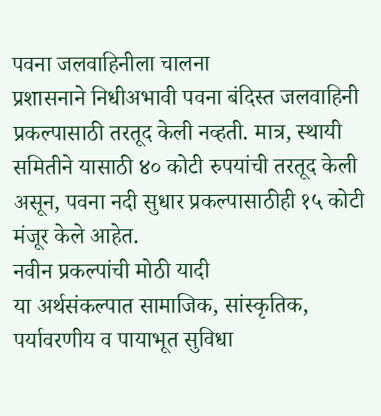पवना जलवाहिनीला चालना
प्रशासनाने निधीअभावी पवना बंदिस्त जलवाहिनी प्रकल्पासाठी तरतूद केली नव्हती. मात्र, स्थायी समितीने यासाठी ४० कोटी रुपयांची तरतूद केली असून, पवना नदी सुधार प्रकल्पासाठीही १५ कोटी मंजूर केले आहेत.
नवीन प्रकल्पांची मोठी यादी
या अर्थसंकल्पात सामाजिक, सांस्कृतिक, पर्यावरणीय व पायाभूत सुविधा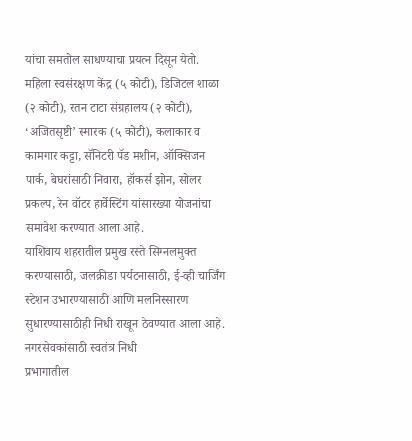यांचा समतोल साधण्याचा प्रयत्न दिसून येतो. महिला स्वसंरक्षण केंद्र (५ कोटी), डिजिटल शाळा (२ कोटी), रतन टाटा संग्रहालय (२ कोटी), ‘अजितसृष्टी’ स्मारक (५ कोटी), कलाकार व कामगार कट्टा, सॅनिटरी पॅड मशीन, ऑक्सिजन पार्क, बेघरांसाठी निवारा, हॉकर्स झोन, सोलर प्रकल्प, रेन वॉटर हार्वेस्टिंग यांसारख्या योजनांचा समावेश करण्यात आला आहे.
याशिवाय शहरातील प्रमुख रस्ते सिग्नलमुक्त करण्यासाठी, जलक्रीडा पर्यटनासाठी, ई-व्ही चार्जिंग स्टेशन उभारण्यासाठी आणि मलनिस्सारण सुधारण्यासाठीही निधी राखून ठेवण्यात आला आहे.
नगरसेवकांसाठी स्वतंत्र निधी
प्रभागातील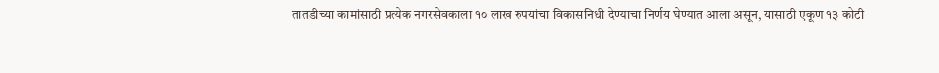तातडीच्या कामांसाठी प्रत्येक नगरसेवकाला १० लाख रुपयांचा विकासनिधी देण्याचा निर्णय घेण्यात आला असून, यासाठी एकूण १३ कोटी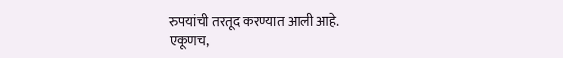रुपयांची तरतूद करण्यात आली आहे.
एकूणच,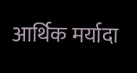आर्थिक मर्यादा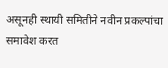असूनही स्थायी समितीने नवीन प्रकल्पांचा समावेश करत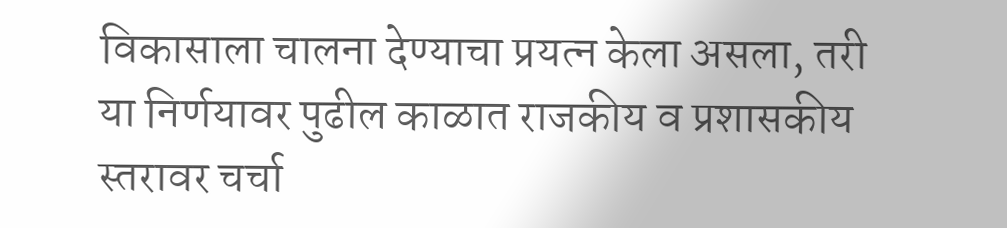विकासाला चालना देण्याचा प्रयत्न केला असला, तरी या निर्णयावर पुढील काळात राजकीय व प्रशासकीय स्तरावर चर्चा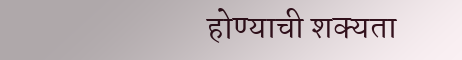होण्याची शक्यता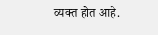व्यक्त होत आहे.